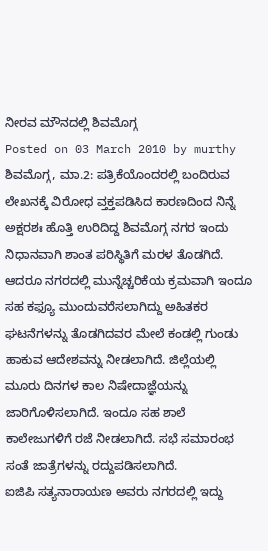ನೀರವ ಮೌನದಲ್ಲಿ ಶಿವಮೊಗ್ಗ
Posted on 03 March 2010 by murthy
ಶಿವಮೊಗ್ಗ, ಮಾ.2: ಪತ್ರಿಕೆಯೊಂದರಲ್ಲಿ ಬಂದಿರುವ ಲೇಖನಕ್ಕೆ ವಿರೋಧ ವ್ತಕ್ತಪಡಿಸಿದ ಕಾರಣದಿಂದ ನಿನ್ನೆ ಅಕ್ಷರಶಃ ಹೊತ್ತಿ ಉರಿದಿದ್ದ ಶಿವಮೊಗ್ಗ ನಗರ ಇಂದು ನಿಧಾನವಾಗಿ ಶಾಂತ ಪರಿಸ್ಥಿತಿಗೆ ಮರಳ ತೊಡಗಿದೆ.
ಆದರೂ ನಗರದಲ್ಲಿ ಮುನ್ನೆಚ್ಚರಿಕೆಯ ಕ್ರಮವಾಗಿ ಇಂದೂ ಸಹ ಕಫ್ಯೂ ಮುಂದುವರೆಸಲಾಗಿದ್ದು ಅಹಿತಕರ ಘಟನೆಗಳನ್ನು ತೊಡಗಿದವರ ಮೇಲೆ ಕಂಡಲ್ಲಿ ಗುಂಡು ಹಾಕುವ ಆದೇಶವನ್ನು ನೀಡಲಾಗಿದೆ. ಜಿಲ್ಲೆಯಲ್ಲಿ ಮೂರು ದಿನಗಳ ಕಾಲ ನಿಷೇದಾಜ್ಞೆಯನ್ನು ಜಾರಿಗೊಳಿಸಲಾಗಿದೆ. ಇಂದೂ ಸಹ ಶಾಲೆ ಕಾಲೇಜುಗಳಿಗೆ ರಜೆ ನೀಡಲಾಗಿದೆ. ಸಭೆ ಸಮಾರಂಭ ಸಂತೆ ಜಾತ್ರೆಗಳನ್ನು ರದ್ದುಪಡಿಸಲಾಗಿದೆ.
ಐಜಿಪಿ ಸತ್ಯನಾರಾಯಣ ಅವರು ನಗರದಲ್ಲಿ ಇದ್ದು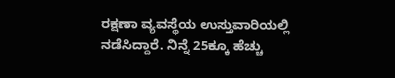ರಕ್ಷಣಾ ವ್ಯವಸ್ಥೆಯ ಉಸ್ತುವಾರಿಯಲ್ಲಿ ನಡೆಸಿದ್ದಾರೆ. ನಿನ್ನೆ 25ಕ್ಕೂ ಹೆಚ್ಚು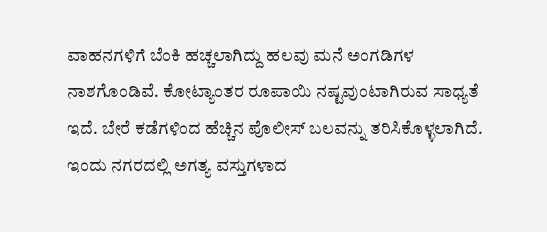ವಾಹನಗಳಿಗೆ ಬೆಂಕಿ ಹಚ್ಚಲಾಗಿದ್ದು ಹಲವು ಮನೆ ಅಂಗಡಿಗಳ ನಾಶಗೊಂಡಿವೆ. ಕೋಟ್ಯಾಂತರ ರೂಪಾಯಿ ನಷ್ಟವುಂಟಾಗಿರುವ ಸಾಧ್ಯತೆ ಇದೆ. ಬೇರೆ ಕಡೆಗಳಿಂದ ಹೆಚ್ಚಿನ ಪೊಲೀಸ್ ಬಲವನ್ನು ತರಿಸಿಕೊಳ್ಳಲಾಗಿದೆ. ಇಂದು ನಗರದಲ್ಲಿ ಅಗತ್ಯ ವಸ್ತುಗಳಾದ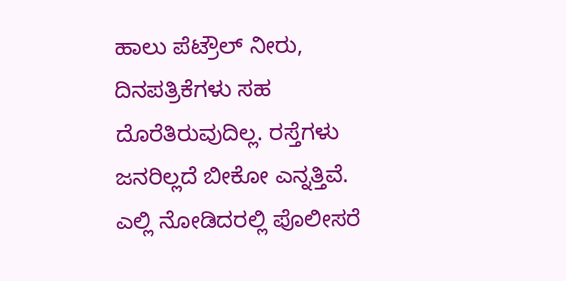ಹಾಲು ಪೆಟ್ರೌಲ್ ನೀರು, ದಿನಪತ್ರಿಕೆಗಳು ಸಹ ದೊರೆತಿರುವುದಿಲ್ಲ. ರಸ್ತೆಗಳು ಜನರಿಲ್ಲದೆ ಬೀಕೋ ಎನ್ನತ್ತಿವೆ. ಎಲ್ಲಿ ನೋಡಿದರಲ್ಲಿ ಪೊಲೀಸರೆ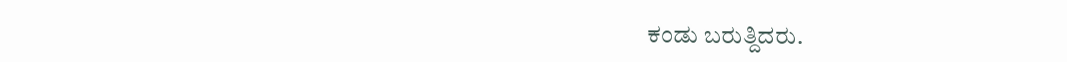ಕಂಡು ಬರುತ್ದಿದರು.